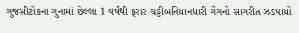ગુજસીટોકના ગુનામાં છેલ્લા 1 વર્ષથી ફરાર ચડ્ડીબનિયાનધારી ગેંગનો સાગરીત ઝડપાયો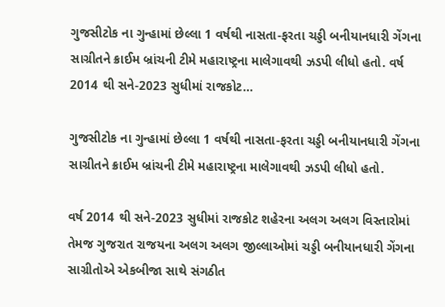ગુજસીટોક ના ગુન્હામાં છેલ્લા 1 વર્ષથી નાસતા-ફરતા ચડ્ડી બનીયાનધારી ગેંગના સાગ્રીતને ક્રાઈમ બ્રાંચની ટીમે મહારાષ્ટ્રના માલેગાવથી ઝડપી લીધો હતો. વર્ષ 2014 થી સને-2023 સુધીમાં રાજકોટ…

ગુજસીટોક ના ગુન્હામાં છેલ્લા 1 વર્ષથી નાસતા-ફરતા ચડ્ડી બનીયાનધારી ગેંગના સાગ્રીતને ક્રાઈમ બ્રાંચની ટીમે મહારાષ્ટ્રના માલેગાવથી ઝડપી લીધો હતો.

વર્ષ 2014 થી સને-2023 સુધીમાં રાજકોટ શહેરના અલગ અલગ વિસ્તારોમાં તેમજ ગુજરાત રાજયના અલગ અલગ જીલ્લાઓમાં ચડ્ડી બનીયાનધારી ગેંગના સાગ્રીતોએ એકબીજા સાથે સંગઠીત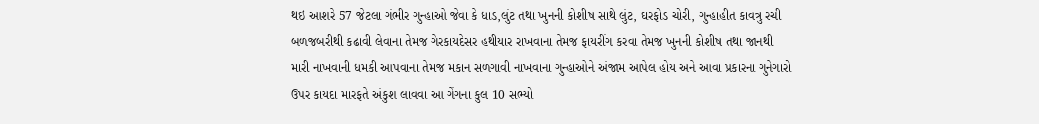થઇ આશરે 57 જેટલા ગંભીર ગુન્હાઓ જેવા કે ધાડ,લુંટ તથા ખુનની કોશીષ સાથે લુંટ, ઘરફોડ ચોરી, ગુન્હાહીત કાવત્રુ રચી બળજબરીથી કઢાવી લેવાના તેમજ ગેરકાયદેસર હથીયાર રાખવાના તેમજ ફાયરીંગ કરવા તેમજ ખુનની કોશીષ તથા જાનથી મારી નાખવાની ધમકી આપવાના તેમજ મકાન સળગાવી નાખવાના ગુન્હાઓને અંજામ આપેલ હોય અને આવા પ્રકારના ગુનેગારો ઉપર કાયદા મારફતે અંકુશ લાવવા આ ગેંગના કુલ 10 સભ્યો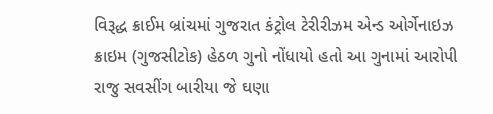વિરૂદ્ધ ક્રાઈમ બ્રાંચમાં ગુજરાત કંટ્રોલ ટેરીરીઝમ એન્ડ ઓર્ગેનાઇઝ ક્રાઇમ (ગુજસીટોક) હેઠળ ગુનો નોંધાયો હતો આ ગુનામાં આરોપી રાજુ સવસીંગ બારીયા જે ઘણા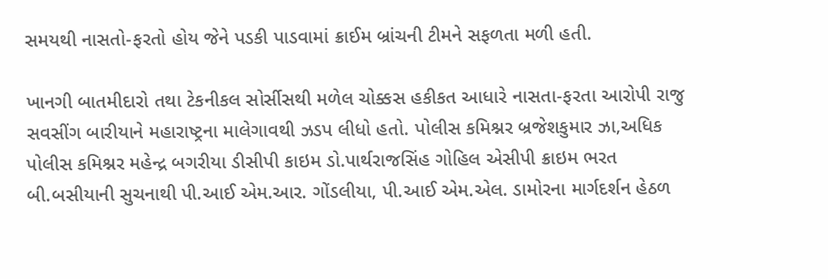સમયથી નાસતો-ફરતો હોય જેને પડકી પાડવામાં ક્રાઈમ બ્રાંચની ટીમને સફળતા મળી હતી.

ખાનગી બાતમીદારો તથા ટેકનીકલ સોર્સીસથી મળેલ ચોક્કસ હકીકત આધારે નાસતા-ફરતા આરોપી રાજુ સવસીંગ બારીયાને મહારાષ્ટ્રના માલેગાવથી ઝડપ લીધો હતો. પોલીસ કમિશ્નર બ્રજેશકુમાર ઝા,અધિક પોલીસ કમિશ્નર મહેન્દ્ર બગરીયા ડીસીપી કાઇમ ડો.પાર્થરાજસિંહ ગોહિલ એસીપી ક્રાઇમ ભરત બી.બસીયાની સુચનાથી પી.આઈ એમ.આર. ગોંડલીયા, પી.આઈ એમ.એલ. ડામોરના માર્ગદર્શન હેઠળ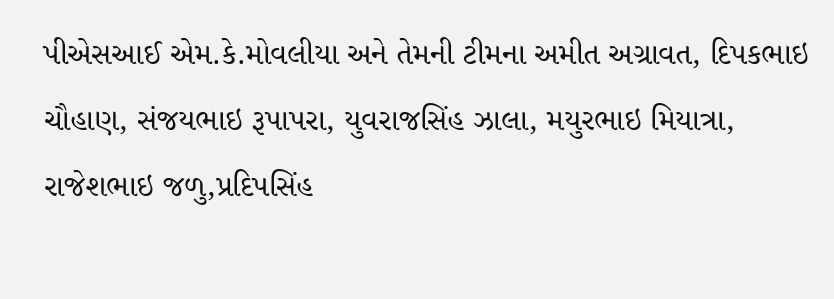પીએસઆઈ એમ.કે.મોવલીયા અને તેમની ટીમના અમીત અગ્રાવત, દિપકભાઇ ચૌહાણ, સંજયભાઇ રૂપાપરા, યુવરાજસિંહ ઝાલા, મયુરભાઇ મિયાત્રા, રાજેશભાઇ જળુ,પ્રદિપસિંહ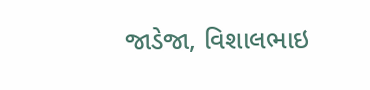જાડેજા, વિશાલભાઇ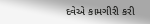દવેએ કામગીરી કરી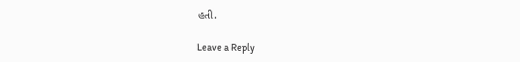હતી.

Leave a Reply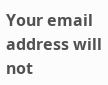Your email address will not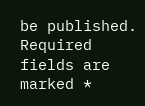be published. Required fields are marked *